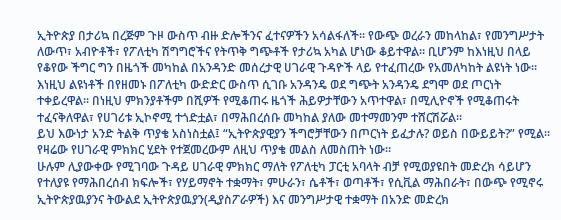ኢትዮጵያ በታሪኳ በረጅም ጉዞ ውስጥ ብዙ ድሎችንና ፈተናዎችን አሳልፋለች። የውጭ ወረራን መከላከል፣ የመንግሥታት ለውጥ፣ አብዮቶች፣ የፖለቲካ ሽግግሮችና የትጥቅ ግጭቶች የታሪኳ አካል ሆነው ቆይተዋል። ቢሆንም ከእነዚህ በላይ የቆየው ችግር ግን በዜጎች መካከል በአንዳንድ መሰረታዊ ሀገራዊ ጉዳዮች ላይ የተፈጠረው የአመለካከት ልዩነት ነው። እነዚህ ልዩነቶች በየዘመኑ በፖለቲካ ውድድር ውስጥ ሲገቡ አንዳንዴ ወደ ግጭት አንዳንዴ ደግሞ ወደ ጦርነት ተቀይረዋል። በነዚህ ምክንያቶችም በሺዎች የሚቆጠሩ ዜጎች ሕይዎታቸውን አጥተዋል፣ በሚሊዮኖች የሚቆጠሩት ተፈናቅለዋል፣ የሀገሪቱ ኢኮኖሚ ተጎድቷል፣ በማሕበረሰቡ መካከል ያለው መተማመንም ተሸርሽሯል።
ይህ እውነታ አንድ ትልቅ ጥያቄ አስነስቷል፤ “ኢትዮጵያዊያን ችግሮቻቸውን በጦርነት ይፈታሉ? ወይስ በውይይት?” የሚል፡፡ የዛሬው የሀገራዊ ምክክር ሂደት የተጀመረውም ለዚህ ጥያቄ መልስ ለመስጠት ነው።
ሁሉም ሊያውቀው የሚገባው ጉዳይ ሀገራዊ ምክክር ማለት የፖለቲካ ፓርቲ አባላት ብቻ የሚወያዩበት መድረክ ሳይሆን የተለያዩ የማሕበረሰብ ክፍሎች፣ የሃይማኖት ተቋማት፣ ምሁራን፣ ሴቶች፣ ወጣቶች፣ የሲቪል ማሕበራት፣ በውጭ የሚኖሩ ኢትዮጵያዉያንና ትውልደ ኢትዮጵያዉያን(ዲያስፖራዎች) እና መንግሥታዊ ተቋማት በአንድ መድረክ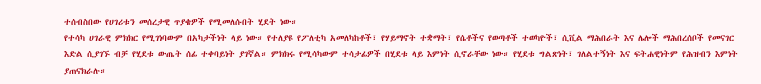ተሰብስበው የሀገሪቱን መሰረታዊ ጥያቄዎች የሚመለሱበት ሂደት ነው።
የተሳካ ሀገራዊ ምክክር የሚገነባውም በአካታችነት ላይ ነው። የተለያዩ የፖለቲካ አመለካከቶች፣ የሃይማኖት ተቋማት፣ የሴቶችና የወጣቶች ተወካዮች፣ ሲቪል ማሕበራት እና ሌሎች ማሕበረሰቦች የመናገር እድል ሲያገኙ ብቻ የሂደቱ ውጤት ሰፊ ተቀባይነት ያገኛል። ምክክሩ የሚሳካውም ተሳታፊዎች በሂደቱ ላይ እምነት ሲኖራቸው ነው። የሂደቱ ግልጽነት፣ ገለልተኝነት እና ፍትሐዊነትም የሕዝብን እምነት ያጠናክራሉ።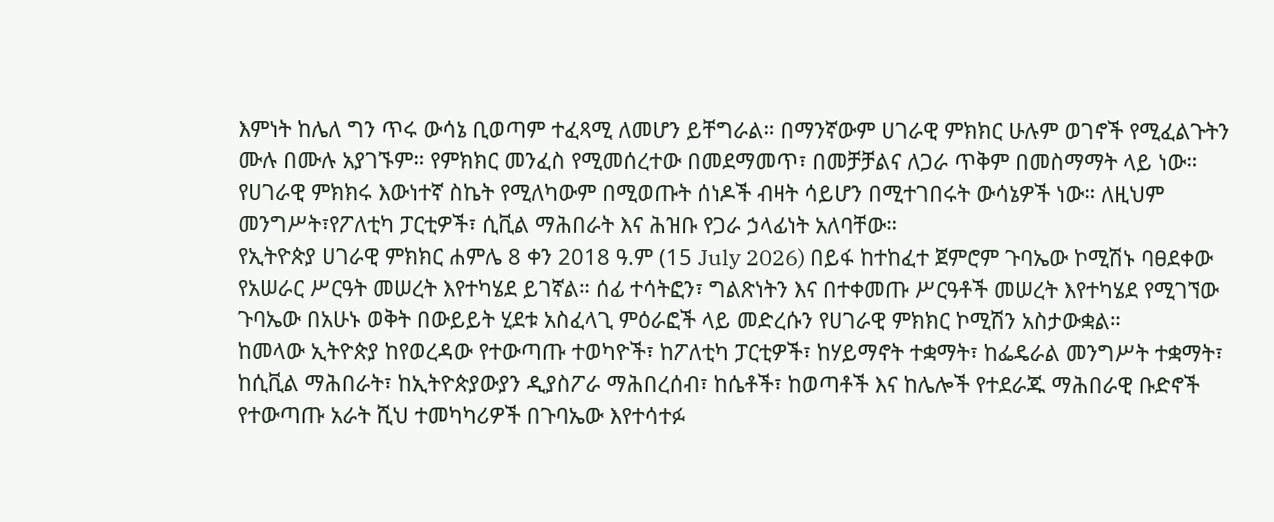እምነት ከሌለ ግን ጥሩ ውሳኔ ቢወጣም ተፈጻሚ ለመሆን ይቸግራል። በማንኛውም ሀገራዊ ምክክር ሁሉም ወገኖች የሚፈልጉትን ሙሉ በሙሉ አያገኙም። የምክክር መንፈስ የሚመሰረተው በመደማመጥ፣ በመቻቻልና ለጋራ ጥቅም በመስማማት ላይ ነው። የሀገራዊ ምክክሩ እውነተኛ ስኬት የሚለካውም በሚወጡት ሰነዶች ብዛት ሳይሆን በሚተገበሩት ውሳኔዎች ነው። ለዚህም መንግሥት፣የፖለቲካ ፓርቲዎች፣ ሲቪል ማሕበራት እና ሕዝቡ የጋራ ኃላፊነት አለባቸው።
የኢትዮጵያ ሀገራዊ ምክክር ሐምሌ 8 ቀን 2018 ዓ.ም (15 July 2026) በይፋ ከተከፈተ ጀምሮም ጉባኤው ኮሚሽኑ ባፀደቀው የአሠራር ሥርዓት መሠረት እየተካሄደ ይገኛል። ሰፊ ተሳትፎን፣ ግልጽነትን እና በተቀመጡ ሥርዓቶች መሠረት እየተካሄደ የሚገኘው ጉባኤው በአሁኑ ወቅት በውይይት ሂደቱ አስፈላጊ ምዕራፎች ላይ መድረሱን የሀገራዊ ምክክር ኮሚሽን አስታውቋል።
ከመላው ኢትዮጵያ ከየወረዳው የተውጣጡ ተወካዮች፣ ከፖለቲካ ፓርቲዎች፣ ከሃይማኖት ተቋማት፣ ከፌዴራል መንግሥት ተቋማት፣ ከሲቪል ማሕበራት፣ ከኢትዮጵያውያን ዲያስፖራ ማሕበረሰብ፣ ከሴቶች፣ ከወጣቶች እና ከሌሎች የተደራጁ ማሕበራዊ ቡድኖች የተውጣጡ አራት ሺህ ተመካካሪዎች በጉባኤው እየተሳተፉ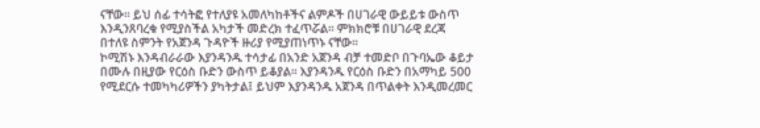ናቸው። ይህ ሰፊ ተሳትፎ የተለያዩ አመለካከቶችና ልምዶች በሀገራዊ ውይይቱ ውስጥ እንዲንጸባረቁ የሚያስችል አካታች መድረክ ተፈጥሯል። ምክክሮቹ በሀገራዊ ደረጃ በተለዩ ስምንት የአጀንዳ ጉዳዮች ዙሪያ የሚያጠነጥኑ ናቸው።
ኮሚሽኑ እንዳብራራው እያንዳንዱ ተሳታፊ በአንድ አጀንዳ ብቻ ተመድቦ በጉባኤው ቆይታ በሙሉ በዚያው የርዕስ ቡድን ውስጥ ይቆያል። እያንዳንዱ የርዕስ ቡድን በአማካይ 500 የሚደርሱ ተመካካሪዎችን ያካትታል፤ ይህም እያንዳንዱ አጀንዳ በጥልቀት እንዲመረመር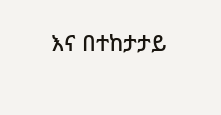እና በተከታታይ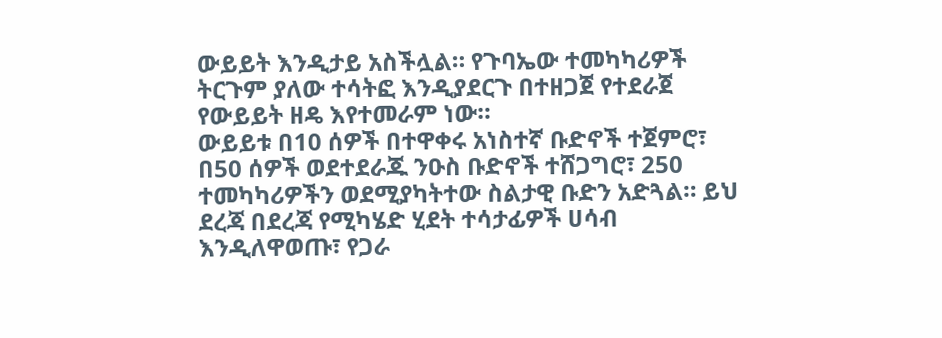ውይይት እንዲታይ አስችሏል። የጉባኤው ተመካካሪዎች ትርጉም ያለው ተሳትፎ እንዲያደርጉ በተዘጋጀ የተደራጀ የውይይት ዘዴ እየተመራም ነው።
ውይይቱ በ10 ሰዎች በተዋቀሩ አነስተኛ ቡድኖች ተጀምሮ፣ በ50 ሰዎች ወደተደራጁ ንዑስ ቡድኖች ተሸጋግሮ፣ 250 ተመካካሪዎችን ወደሚያካትተው ስልታዊ ቡድን አድጓል። ይህ ደረጃ በደረጃ የሚካሄድ ሂደት ተሳታፊዎች ሀሳብ እንዲለዋወጡ፣ የጋራ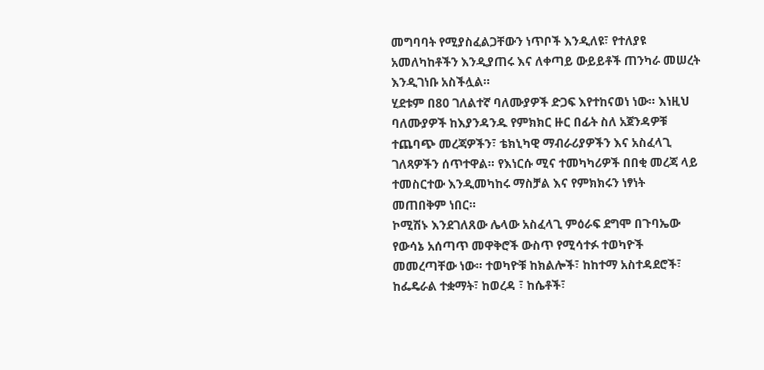መግባባት የሚያስፈልጋቸውን ነጥቦች እንዲለዩ፣ የተለያዩ አመለካከቶችን እንዲያጠሩ እና ለቀጣይ ውይይቶች ጠንካራ መሠረት እንዲገነቡ አስችሏል።
ሂደቱም በ80 ገለልተኛ ባለሙያዎች ድጋፍ እየተከናወነ ነው። እነዚህ ባለሙያዎች ከእያንዳንዱ የምክክር ዙር በፊት ስለ አጀንዳዎቹ ተጨባጭ መረጃዎችን፣ ቴክኒካዊ ማብራሪያዎችን እና አስፈላጊ ገለጻዎችን ሰጥተዋል። የእነርሱ ሚና ተመካካሪዎች በበቂ መረጃ ላይ ተመስርተው እንዲመካከሩ ማስቻል እና የምክክሩን ነፃነት መጠበቅም ነበር።
ኮሚሽኑ እንደገለጸው ሌላው አስፈላጊ ምዕራፍ ደግሞ በጉባኤው የውሳኔ አሰጣጥ መዋቅሮች ውስጥ የሚሳተፉ ተወካዮች መመረጣቸው ነው። ተወካዮቹ ከክልሎች፣ ከከተማ አስተዳደሮች፣ ከፌዴራል ተቋማት፣ ከወረዳ ፣ ከሴቶች፣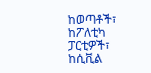ከወጣቶች፣ ከፖለቲካ ፓርቲዎች፣ ከሲቪል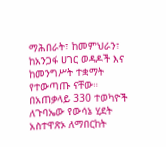ማሕበራት፣ ከመምህራን፣ ከአንጋፋ ሀገር ወዳዶች እና ከመንግሥት ተቋማት የተውጣጡ ናቸው። በአጠቃላይ 330 ተወካዮች ለጉባኤው የውሳኔ ሂደት አስተዋጽኦ ለማበርከት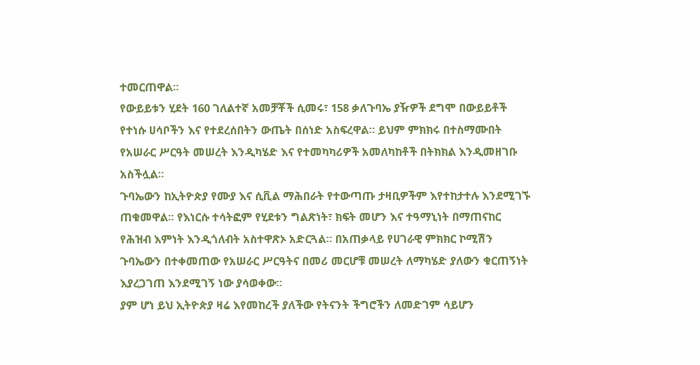ተመርጠዋል።
የውይይቱን ሂደት 160 ገለልተኛ አመቻቾች ሲመሩ፣ 158 ቃለጉባኤ ያዥዎች ደግሞ በውይይቶች የተነሱ ሀሳቦችን እና የተደረሰበትን ውጤት በሰነድ አስፍረዋል። ይህም ምክክሩ በተስማሙበት የአሠራር ሥርዓት መሠረት እንዲካሄድ እና የተመካካሪዎች አመለካከቶች በትክክል እንዲመዘገቡ አስችሏል።
ጉባኤውን ከኢትዮጵያ የሙያ እና ሲቪል ማሕበራት የተውጣጡ ታዛቢዎችም እየተከታተሉ እንደሚገኙ ጠቁመዋል፡፡ የእነርሱ ተሳትፎም የሂደቱን ግልጽነት፣ ክፍት መሆን እና ተዓማኒነት በማጠናከር የሕዝብ እምነት እንዲጎለብት አስተዋጽኦ አድርጓል። በአጠቃላይ የሀገራዊ ምክክር ኮሚሽን ጉባኤውን በተቀመጠው የአሠራር ሥርዓትና በመሪ መርሆቹ መሠረት ለማካሄድ ያለውን ቁርጠኝነት እያረጋገጠ እንደሚገኝ ነው ያሳወቀው።
ያም ሆነ ይህ ኢትዮጵያ ዛሬ እየመከረች ያለችው የትናንት ችግሮችን ለመድገም ሳይሆን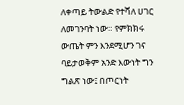ለቀጣይ ትውልድ የተሻለ ሀገር ለመገንባት ነው። የምክክሩ ውጤት ምን እንደሚሆን ገና ባይታወቅም አንድ እውነት ግን ግልጽ ነው፤ በጦርነት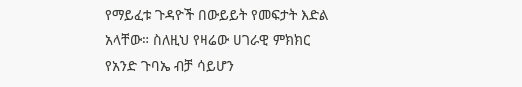የማይፈቱ ጉዳዮች በውይይት የመፍታት እድል አላቸው። ስለዚህ የዛሬው ሀገራዊ ምክክር የአንድ ጉባኤ ብቻ ሳይሆን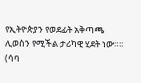የኢትዮጵያን የወደፊት አቅጣጫ ሊወስን የሚችል ታሪካዊ ሂደት ነው።፡፡
(ሳባ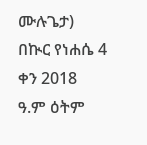ሙሉጌታ)
በኲር የነሐሴ 4 ቀን 2018 ዓ.ም ዕትም